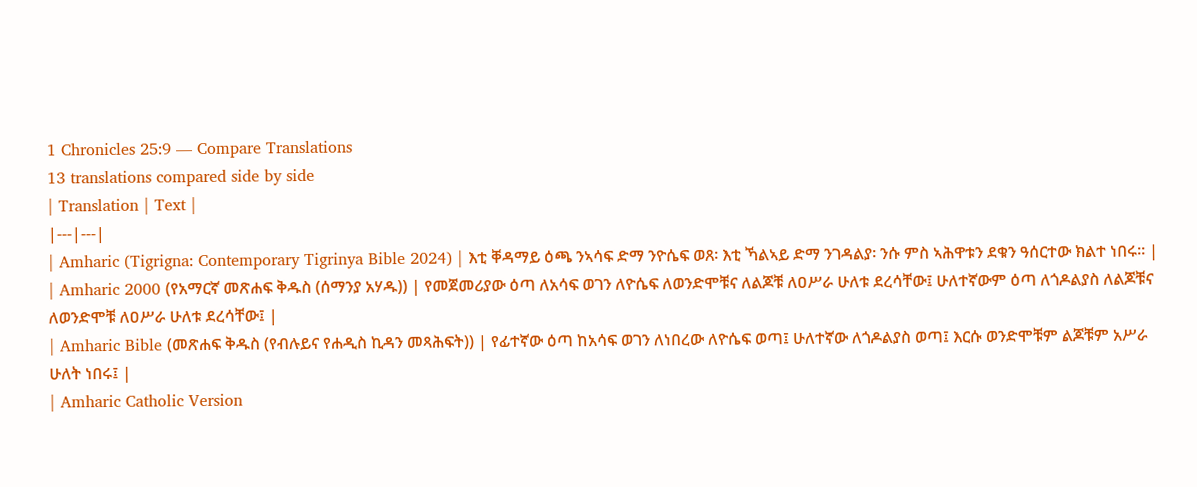1 Chronicles 25:9 — Compare Translations
13 translations compared side by side
| Translation | Text |
|---|---|
| Amharic (Tigrigna: Contemporary Tigrinya Bible 2024) | እቲ ቐዳማይ ዕጫ ንኣሳፍ ድማ ንዮሴፍ ወጸ፡ እቲ ኻልኣይ ድማ ንገዳልያ፡ ንሱ ምስ ኣሕዋቱን ደቁን ዓሰርተው ክልተ ነበሩ። |
| Amharic 2000 (የአማርኛ መጽሐፍ ቅዱስ (ሰማንያ አሃዱ)) | የመጀመሪያው ዕጣ ለአሳፍ ወገን ለዮሴፍ ለወንድሞቹና ለልጆቹ ለዐሥራ ሁለቱ ደረሳቸው፤ ሁለተኛውም ዕጣ ለጎዶልያስ ለልጆቹና ለወንድሞቹ ለዐሥራ ሁለቱ ደረሳቸው፤ |
| Amharic Bible (መጽሐፍ ቅዱስ (የብሉይና የሐዲስ ኪዳን መጻሕፍት)) | የፊተኛው ዕጣ ከአሳፍ ወገን ለነበረው ለዮሴፍ ወጣ፤ ሁለተኛው ለጎዶልያስ ወጣ፤ እርሱ ወንድሞቹም ልጆቹም አሥራ ሁለት ነበሩ፤ |
| Amharic Catholic Version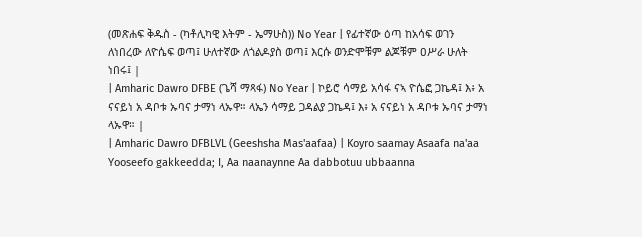(መጽሐፍ ቅዱስ - (ካቶሊካዊ እትም - ኤማሁስ)) No Year | የፊተኛው ዕጣ ከአሳፍ ወገን ለነበረው ለዮሴፍ ወጣ፤ ሁለተኛው ለጎልዶያስ ወጣ፤ እርሱ ወንድሞቹም ልጆቹም ዐሥራ ሁለት ነበሩ፤ |
| Amharic Dawro DFBE (ጌሻ ማጻፋ) No Year | ኮይሮ ሳማይ አሳፋ ናኣ ዮሴፎ ጋኬዳ፤ እ፥ አ ናናይነ አ ዳቦቱ ኡባና ታማነ ላኡዋ። ላኤን ሳማይ ጋዳልያ ጋኬዳ፤ እ፥ አ ናናይነ አ ዳቦቱ ኡባና ታማነ ላኡዋ። |
| Amharic Dawro DFBLVL (Geeshsha Mas'aafaa) | Koyro saamay Asaafa na'aa Yooseefo gakkeedda; I, Aa naanaynne Aa dabbotuu ubbaanna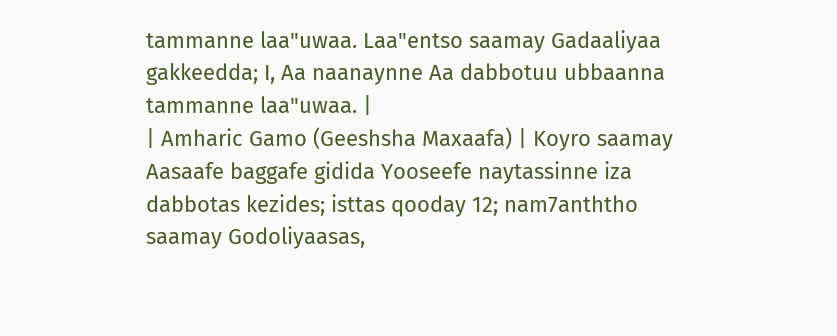tammanne laa"uwaa. Laa"entso saamay Gadaaliyaa gakkeedda; I, Aa naanaynne Aa dabbotuu ubbaanna tammanne laa"uwaa. |
| Amharic Gamo (Geeshsha Maxaafa) | Koyro saamay Aasaafe baggafe gidida Yooseefe naytassinne iza dabbotas kezides; isttas qooday 12; nam7anththo saamay Godoliyaasas,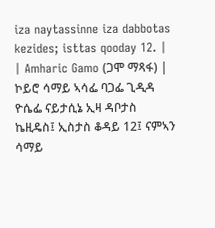iza naytassinne iza dabbotas kezides; isttas qooday 12. |
| Amharic Gamo (ጋሞ ማጻፋ) | ኮይሮ ሳማይ ኣሳፌ ባጋፌ ጊዲዳ ዮሴፌ ናይታሲኔ ኢዛ ዳቦታስ ኬዚዴስ፤ ኢስታስ ቆዳይ 12፤ ናምኣን ሳማይ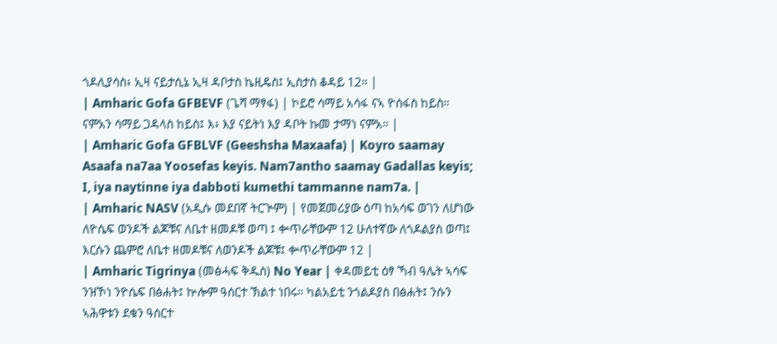ጎዶሊያሳስ፥ ኢዛ ናይታሲኔ ኢዛ ዳቦታስ ኬዚዴስ፤ ኢስታስ ቆዳይ 12። |
| Amharic Gofa GFBEVF (ጌሻ ማፃፋ) | ኮይሮ ሳማይ አሳፋ ናኣ ዮሰፋስ ከይስ። ናምአን ሳማይ ጋዳላስ ከይስ፤ እ፥ እያ ናይትነ እያ ዳቦት ኩመ ታማነ ናምአ። |
| Amharic Gofa GFBLVF (Geeshsha Maxaafa) | Koyro saamay Asaafa na7aa Yoosefas keyis. Nam7antho saamay Gadallas keyis; I, iya naytinne iya dabboti kumethi tammanne nam7a. |
| Amharic NASV (አዲሱ መደበኛ ትርጒም) | የመጀመሪያው ዕጣ ከአሳፍ ወገን ለሆነው ለዮሴፍ ወንዶች ልጆቹና ለቤተ ዘመዶቹ ወጣ ፤ ቍጥራቸውም 12 ሁለተኛው ለጎዶልያስ ወጣ፤ እርሱን ጨምሮ ለቤተ ዘመዶቹና ለወንዶች ልጆቹ፤ ቍጥራቸውም 12 |
| Amharic Tigrinya (መፅሓፍ ቅዱስ) No Year | ቀዳመይቲ ዕፃ ኻብ ዓሌት ኣሳፍ ንዝኾነ ንዮሴፍ በፅሐት፤ ኵሎም ዓሰርተ ኽልተ ነበሩ። ካልአይቲ ንጎልዶያስ በፅሐት፤ ንሱን ኣሕዋቱን ደቁን ዓሰርተ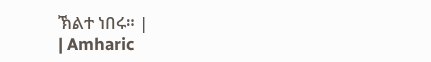ኽልተ ነበሩ። |
| Amharic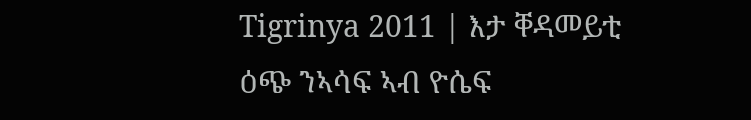Tigrinya 2011 | እታ ቐዳመይቲ ዕጭ ንኣሳፍ ኣብ ዮሴፍ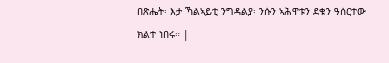በጽሔት፡ እታ ኻልኣይቲ ንግዳልያ፡ ንሱን ኣሕዋቱን ደቁን ዓሰርተው ክልተ ነበሩ። |